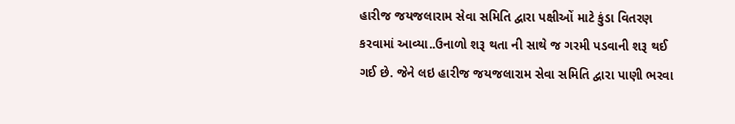હારીજ જયજલારામ સેવા સમિતિ દ્વારા પક્ષીઓં માટે કુંડા વિતરણ કરવામાં આવ્યા..ઉનાળો શરૂ થતા ની સાથે જ ગરમી પડવાની શરૂ થઈ ગઈ છે. જેને લઇ હારીજ જયજલારામ સેવા સમિતિ દ્વારા પાણી ભરવા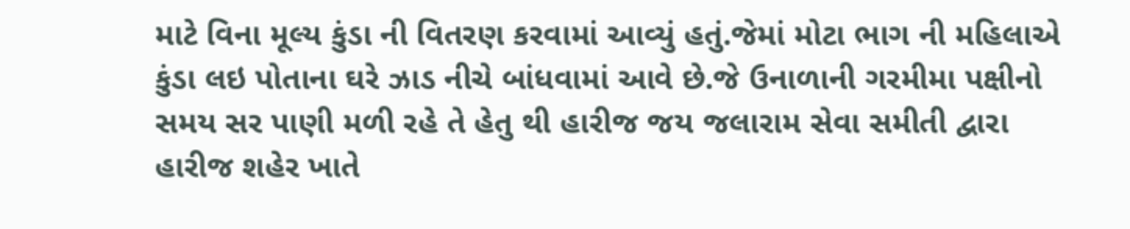માટે વિના મૂલ્ય કુંડા ની વિતરણ કરવામાં આવ્યું હતું.જેમાં મોટા ભાગ ની મહિલાએ કુંડા લઇ પોતાના ઘરે ઝાડ નીચે બાંધવામાં આવે છે.જે ઉનાળાની ગરમીમા પક્ષીનો સમય સર પાણી મળી રહે તે હેતુ થી હારીજ જય જલારામ સેવા સમીતી દ્વારા હારીજ શહેર ખાતે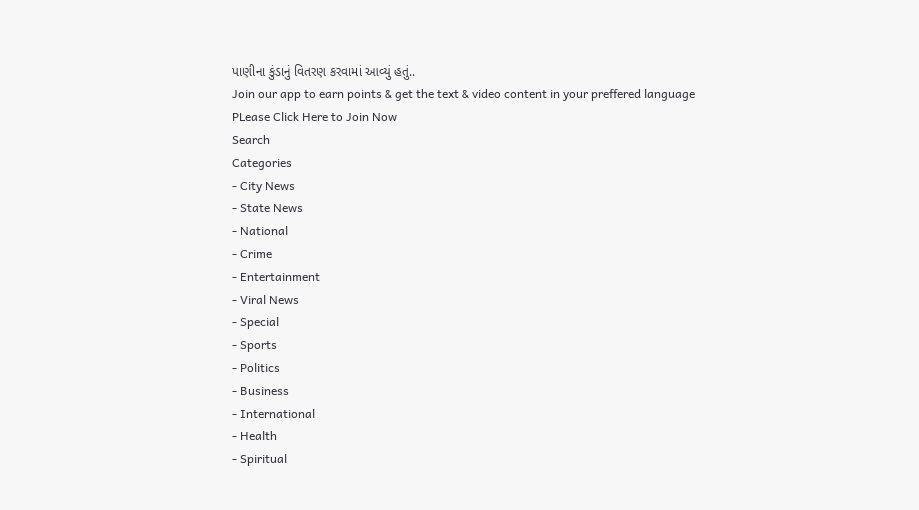પાણીના કુંડાનું વિતરણ કરવામાં આવ્યું હતું..
Join our app to earn points & get the text & video content in your preffered language
PLease Click Here to Join Now
Search
Categories
- City News
- State News
- National
- Crime
- Entertainment
- Viral News
- Special
- Sports
- Politics
- Business
- International
- Health
- Spiritual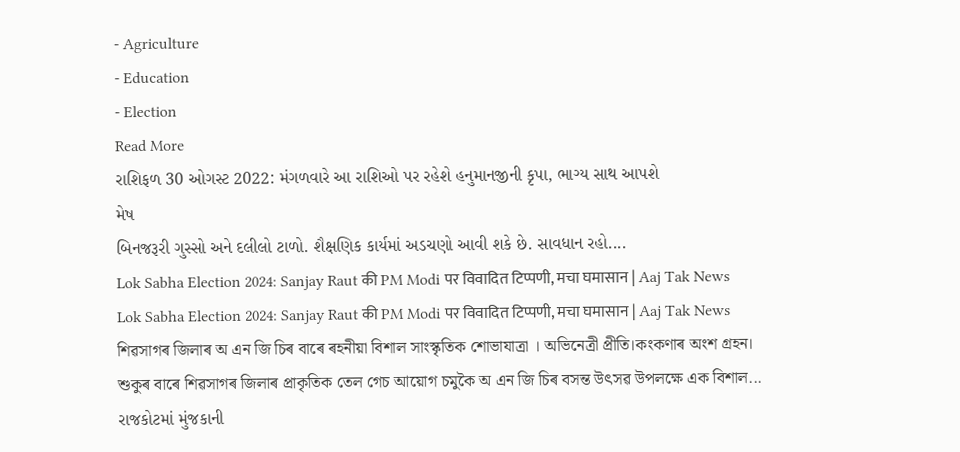- Agriculture
- Education
- Election
Read More
રાશિફળ 30 ઓગસ્ટ 2022: મંગળવારે આ રાશિઓ પર રહેશે હનુમાનજીની કૃપા, ભાગ્ય સાથ આપશે
મેષ
બિનજરૂરી ગુસ્સો અને દલીલો ટાળો. શૈક્ષણિક કાર્યમાં અડચણો આવી શકે છે. સાવધાન રહો....
Lok Sabha Election 2024: Sanjay Raut की PM Modi पर विवादित टिप्पणी, मचा घमासान | Aaj Tak News
Lok Sabha Election 2024: Sanjay Raut की PM Modi पर विवादित टिप्पणी, मचा घमासान | Aaj Tak News
শিৱসাগৰ জিলাৰ অ এন জি চিৰ বাৰে ৰহনীয়া বিশাল সাংস্কৃতিক শোভাযাত্ৰা । অভিনেত্ৰী প্ৰীতি।কংকণাৰ অংশ গ্ৰহন।
শুকুৰ বাৰে শিৱসাগৰ জিলাৰ প্ৰাকৃতিক তেল গেচ আয়োগ চমুকৈ অ এন জি চিৰ বসন্ত উৎসৱ উপলক্ষে এক বিশাল...
રાજકોટમાં મુંજકાની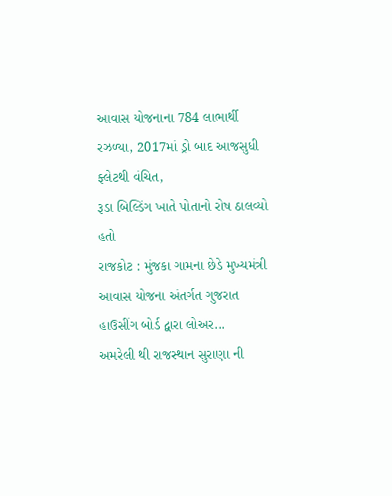આવાસ યોજનાના 784 લાભાર્થી રઝળ્યા, 2017માં ડ્રો બાદ આજસુધી ફ્લેટથી વંચિત,
રૂડા બિલ્ડિંગ ખાતે પોતાનો રોષ ઠાલવ્યો હતો
રાજકોટ : મુંજકા ગામના છેડે મુખ્યમંત્રી આવાસ યોજના અંતર્ગત ગુજરાત હાઉસીંગ બોર્ડ દ્વારા લોઅર...
અમરેલી થી રાજસ્થાન સુરાણા ની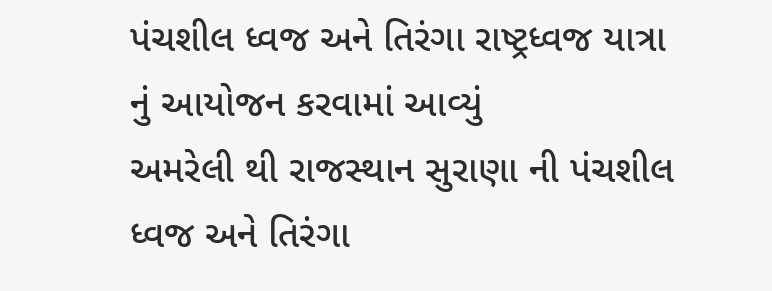પંચશીલ ધ્વજ અને તિરંગા રાષ્ટ્રધ્વજ યાત્રા નું આયોજન કરવામાં આવ્યું
અમરેલી થી રાજસ્થાન સુરાણા ની પંચશીલ ધ્વજ અને તિરંગા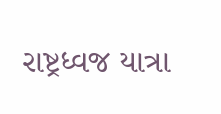રાષ્ટ્રધ્વજ યાત્રા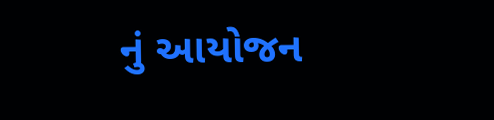નું આયોજન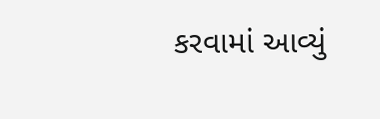કરવામાં આવ્યું